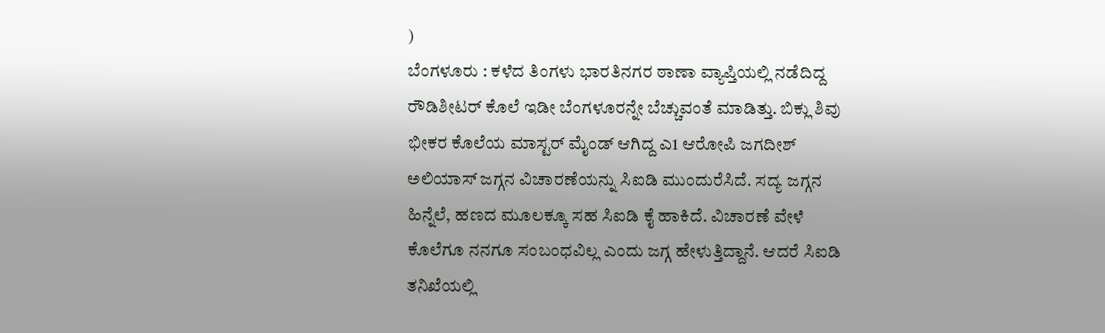)
ಬೆಂಗಳೂರು : ಕಳೆದ ತಿಂಗಳು ಭಾರತಿನಗರ ಠಾಣಾ ವ್ಯಾಪ್ತಿಯಲ್ಲಿ ನಡೆದಿದ್ದ ರೌಡಿಶೀಟರ್ ಕೊಲೆ ಇಡೀ ಬೆಂಗಳೂರನ್ನೇ ಬೆಚ್ಚುವಂತೆ ಮಾಡಿತ್ತು. ಬಿಕ್ಲು ಶಿವು ಭೀಕರ ಕೊಲೆಯ ಮಾಸ್ಟರ್ ಮೈಂಡ್ ಆಗಿದ್ದ ಎ1 ಆರೋಪಿ ಜಗದೀಶ್ ಅಲಿಯಾಸ್ ಜಗ್ಗನ ವಿಚಾರಣೆಯನ್ನು ಸಿಐಡಿ ಮುಂದುರೆಸಿದೆ. ಸದ್ಯ ಜಗ್ಗನ ಹಿನ್ನೆಲೆ, ಹಣದ ಮೂಲಕ್ಕೂ ಸಹ ಸಿಐಡಿ ಕೈ ಹಾಕಿದೆ. ವಿಚಾರಣೆ ವೇಳೆ ಕೊಲೆಗೂ ನನಗೂ ಸಂಬಂಧವಿಲ್ಲ ಎಂದು ಜಗ್ಗ ಹೇಳುತ್ತಿದ್ದಾನೆ. ಆದರೆ ಸಿಐಡಿ ತನಿಖೆಯಲ್ಲಿ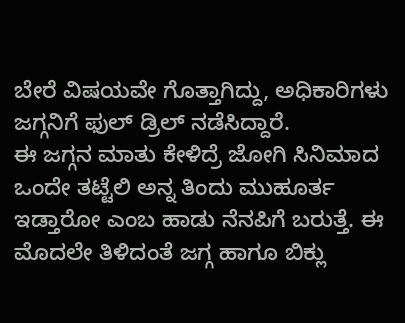ಬೇರೆ ವಿಷಯವೇ ಗೊತ್ತಾಗಿದ್ದು, ಅಧಿಕಾರಿಗಳು ಜಗ್ಗನಿಗೆ ಫುಲ್ ಡ್ರಿಲ್ ನಡೆಸಿದ್ದಾರೆ.
ಈ ಜಗ್ಗನ ಮಾತು ಕೇಳಿದ್ರೆ ಜೋಗಿ ಸಿನಿಮಾದ ಒಂದೇ ತಟ್ಟೆಲಿ ಅನ್ನ ತಿಂದು ಮುಹೂರ್ತ ಇಡ್ತಾರೋ ಎಂಬ ಹಾಡು ನೆನಪಿಗೆ ಬರುತ್ತೆ. ಈ ಮೊದಲೇ ತಿಳಿದಂತೆ ಜಗ್ಗ ಹಾಗೂ ಬಿಕ್ಲು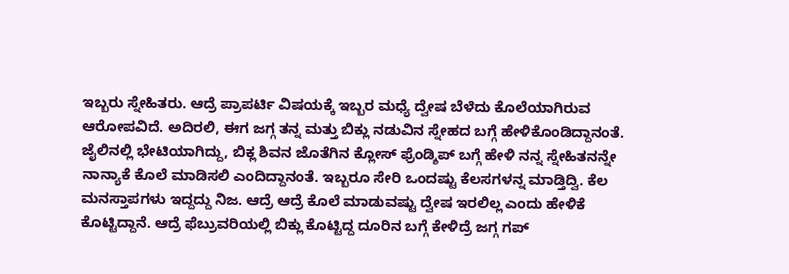ಇಬ್ಬರು ಸ್ನೇಹಿತರು. ಆದ್ರೆ ಪ್ರಾಪರ್ಟಿ ವಿಷಯಕ್ಕೆ ಇಬ್ಬರ ಮಧ್ಯೆ ದ್ವೇಷ ಬೆಳೆದು ಕೊಲೆಯಾಗಿರುವ ಆರೋಪವಿದೆ. ಅದಿರಲಿ, ಈಗ ಜಗ್ಗ ತನ್ನ ಮತ್ತು ಬಿಕ್ಲು ನಡುವಿನ ಸ್ನೇಹದ ಬಗ್ಗೆ ಹೇಳಿಕೊಂಡಿದ್ದಾನಂತೆ.
ಜೈಲಿನಲ್ಲಿ ಭೇಟಿಯಾಗಿದ್ದು, ಬಿಕ್ಲ ಶಿವನ ಜೊತೆಗಿನ ಕ್ಲೋಸ್ ಫ್ರೆಂಡ್ಶಿಪ್ ಬಗ್ಗೆ ಹೇಳಿ ನನ್ನ ಸ್ನೇಹಿತನನ್ನೇ ನಾನ್ಯಾಕೆ ಕೊಲೆ ಮಾಡಿಸಲಿ ಎಂದಿದ್ದಾನಂತೆ. ಇಬ್ಬರೂ ಸೇರಿ ಒಂದಷ್ಟು ಕೆಲಸಗಳನ್ನ ಮಾಡ್ತಿದ್ವಿ. ಕೆಲ ಮನಸ್ತಾಪಗಳು ಇದ್ದದ್ದು ನಿಜ. ಆದ್ರೆ ಆದ್ರೆ ಕೊಲೆ ಮಾಡುವಷ್ಟು ದ್ವೇಷ ಇರಲಿಲ್ಲ ಎಂದು ಹೇಳಿಕೆ ಕೊಟ್ಟಿದ್ದಾನೆ. ಆದ್ರೆ ಫೆಬ್ರುವರಿಯಲ್ಲಿ ಬಿಕ್ಲು ಕೊಟ್ಟಿದ್ದ ದೂರಿನ ಬಗ್ಗೆ ಕೇಳಿದ್ರೆ ಜಗ್ಗ ಗಪ್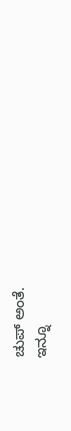ಚುಪ್ ಅಂತೆ.
ಇನ್ನೂ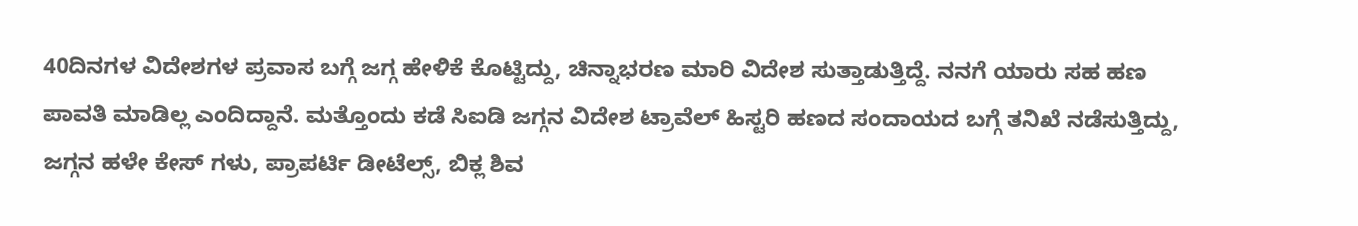40ದಿನಗಳ ವಿದೇಶಗಳ ಪ್ರವಾಸ ಬಗ್ಗೆ ಜಗ್ಗ ಹೇಳಿಕೆ ಕೊಟ್ಟಿದ್ದು, ಚಿನ್ನಾಭರಣ ಮಾರಿ ವಿದೇಶ ಸುತ್ತಾಡುತ್ತಿದ್ದೆ. ನನಗೆ ಯಾರು ಸಹ ಹಣ ಪಾವತಿ ಮಾಡಿಲ್ಲ ಎಂದಿದ್ದಾನೆ. ಮತ್ತೊಂದು ಕಡೆ ಸಿಐಡಿ ಜಗ್ಗನ ವಿದೇಶ ಟ್ರಾವೆಲ್ ಹಿಸ್ಟರಿ ಹಣದ ಸಂದಾಯದ ಬಗ್ಗೆ ತನಿಖೆ ನಡೆಸುತ್ತಿದ್ದು, ಜಗ್ಗನ ಹಳೇ ಕೇಸ್ ಗಳು, ಪ್ರಾಪರ್ಟಿ ಡೀಟೆಲ್ಸ್, ಬಿಕ್ಲ ಶಿವ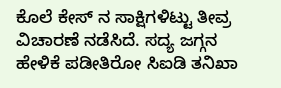ಕೊಲೆ ಕೇಸ್ ನ ಸಾಕ್ಷಿಗಳಿಟ್ಟು ತೀವ್ರ ವಿಚಾರಣೆ ನಡೆಸಿದೆ. ಸದ್ಯ ಜಗ್ಗನ ಹೇಳಿಕೆ ಪಡೀತಿರೋ ಸಿಐಡಿ ತನಿಖಾ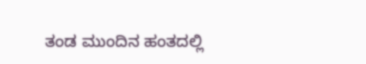ತಂಡ ಮುಂದಿನ ಹಂತದಲ್ಲಿ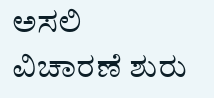ಅಸಲಿ ವಿಚಾರಣೆ ಶುರು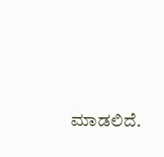ಮಾಡಲಿದೆ.